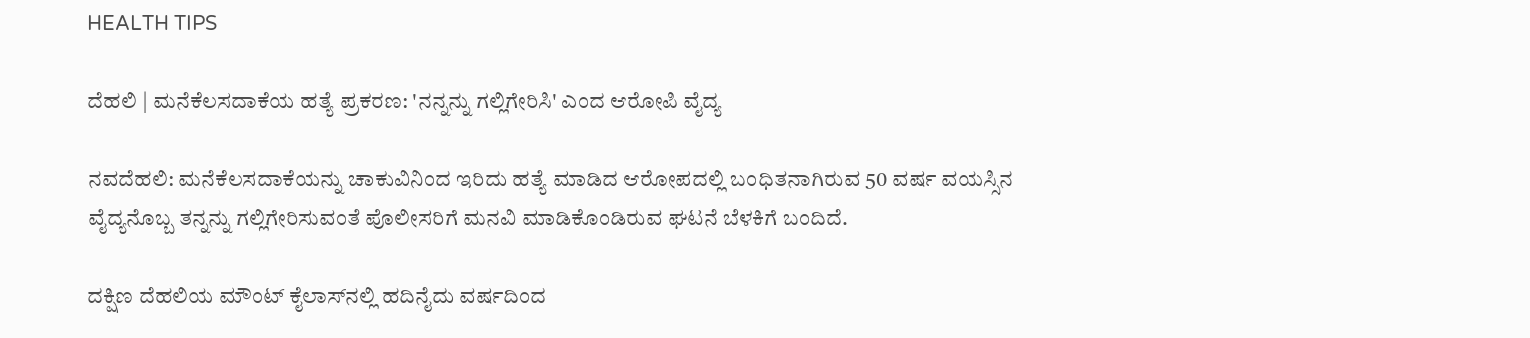HEALTH TIPS

ದೆಹಲಿ | ಮನೆಕೆಲಸದಾಕೆಯ ಹತ್ಯೆ ಪ್ರಕರಣ: 'ನನ್ನನ್ನು ಗಲ್ಲಿಗೇರಿಸಿ' ಎಂದ ಆರೋಪಿ ವೈದ್ಯ

ನವದೆಹಲಿ: ಮನೆಕೆಲಸದಾಕೆಯನ್ನು ಚಾಕುವಿನಿಂದ ಇರಿದು ಹತ್ಯೆ ಮಾಡಿದ ಆರೋಪದಲ್ಲಿ ಬಂಧಿತನಾಗಿರುವ 50 ವರ್ಷ ವಯಸ್ಸಿನ ವೈದ್ಯನೊಬ್ಬ ತನ್ನನ್ನು ಗಲ್ಲಿಗೇರಿಸುವಂತೆ ಪೊಲೀಸರಿಗೆ ಮನವಿ ಮಾಡಿಕೊಂಡಿರುವ ಘಟನೆ ಬೆಳಕಿಗೆ ಬಂದಿದೆ.

ದಕ್ಷಿಣ ದೆಹಲಿಯ ಮೌಂಟ್ ಕೈಲಾಸ್‌ನಲ್ಲಿ ಹದಿನೈದು ವರ್ಷದಿಂದ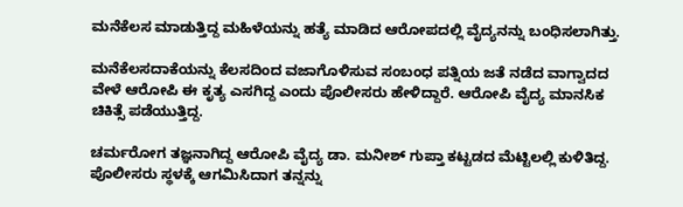ಮನೆಕೆಲಸ ಮಾಡುತ್ತಿದ್ದ ಮಹಿಳೆಯನ್ನು ಹತ್ಯೆ ಮಾಡಿದ ಆರೋಪದಲ್ಲಿ ವೈದ್ಯನನ್ನು ಬಂಧಿಸಲಾಗಿತ್ತು.

ಮನೆಕೆಲಸದಾಕೆಯನ್ನು ಕೆಲಸದಿಂದ ವಜಾಗೊಳಿಸುವ ಸಂಬಂಧ ಪತ್ನಿಯ ಜತೆ ನಡೆದ ವಾಗ್ವಾದದ ವೇಳೆ ಆರೋಪಿ ಈ ಕೃತ್ಯ ಎಸಗಿದ್ದ ಎಂದು ಪೊಲೀಸರು ಹೇಳಿದ್ದಾರೆ. ಆರೋಪಿ ವೈದ್ಯ ಮಾನಸಿಕ ಚಿಕಿತ್ಸೆ ಪಡೆಯುತ್ತಿದ್ದ.

ಚರ್ಮರೋಗ ತಜ್ಞನಾಗಿದ್ದ ಆರೋಪಿ ವೈದ್ಯ ಡಾ. ಮನೀಶ್ ಗುಪ್ತಾ ಕಟ್ಟಡದ ಮೆಟ್ಟಿಲಲ್ಲಿ ಕುಳಿತಿದ್ದ. ಪೊಲೀಸರು ಸ್ಥಳಕ್ಕೆ ಆಗಮಿಸಿದಾಗ ತನ್ನನ್ನು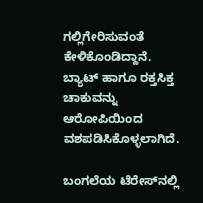ಗಲ್ಲಿಗೇರಿಸುವಂತೆ ಕೇಳಿಕೊಂಡಿದ್ದಾನೆ. ಬ್ಯಾಟ್ ಹಾಗೂ ರಕ್ತಸಿಕ್ತ ಚಾಕುವನ್ನು ಆರೋಪಿಯಿಂದ ವಶಪಡಿಸಿಕೊಳ್ಳಲಾಗಿದೆ.

ಬಂಗಲೆಯ ಟೆರೇಸ್‌ನಲ್ಲಿ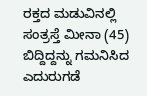ರಕ್ತದ ಮಡುವಿನಲ್ಲಿ ಸಂತ್ರಸ್ತೆ ಮೀನಾ (45) ಬಿದ್ದಿದ್ದನ್ನು ಗಮನಿಸಿದ ಎದುರುಗಡೆ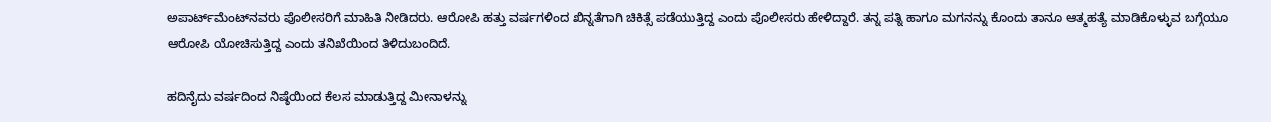ಅಪಾರ್ಟ್‌ಮೆಂಟ್‌ನವರು ಪೊಲೀಸರಿಗೆ ಮಾಹಿತಿ ನೀಡಿದರು. ಆರೋಪಿ ಹತ್ತು ವರ್ಷಗಳಿಂದ ಖಿನ್ನತೆಗಾಗಿ ಚಿಕಿತ್ಸೆ ಪಡೆಯುತ್ತಿದ್ದ ಎಂದು ಪೊಲೀಸರು ಹೇಳಿದ್ದಾರೆ. ತನ್ನ ಪತ್ನಿ ಹಾಗೂ ಮಗನನ್ನು ಕೊಂದು ತಾನೂ ಆತ್ಮಹತ್ಯೆ ಮಾಡಿಕೊಳ್ಳುವ ಬಗ್ಗೆಯೂ ಆರೋಪಿ ಯೋಚಿಸುತ್ತಿದ್ದ ಎಂದು ತನಿಖೆಯಿಂದ ತಿಳಿದುಬಂದಿದೆ.

ಹದಿನೈದು ವರ್ಷದಿಂದ ನಿಷ್ಠೆಯಿಂದ ಕೆಲಸ ಮಾಡುತ್ತಿದ್ದ ಮೀನಾಳನ್ನು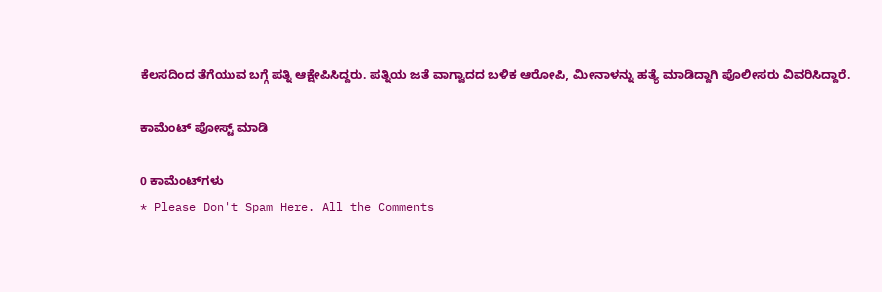ಕೆಲಸದಿಂದ ತೆಗೆಯುವ ಬಗ್ಗೆ ಪತ್ನಿ ಆಕ್ಷೇಪಿಸಿದ್ದರು. ಪತ್ನಿಯ ಜತೆ ವಾಗ್ವಾದದ ಬಳಿಕ ಆರೋಪಿ, ಮೀನಾಳನ್ನು ಹತ್ಯೆ ಮಾಡಿದ್ದಾಗಿ ಪೊಲೀಸರು ವಿವರಿಸಿದ್ದಾರೆ.

ಕಾಮೆಂಟ್‌‌ ಪೋಸ್ಟ್‌ ಮಾಡಿ

0 ಕಾಮೆಂಟ್‌ಗಳು
* Please Don't Spam Here. All the Comments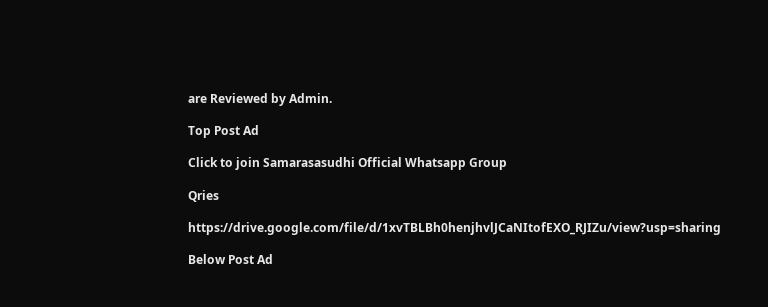are Reviewed by Admin.

Top Post Ad

Click to join Samarasasudhi Official Whatsapp Group

Qries

https://drive.google.com/file/d/1xvTBLBh0henjhvlJCaNItofEXO_RJIZu/view?usp=sharing

Below Post Ad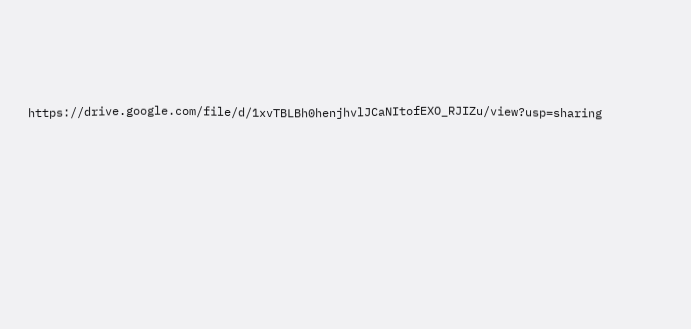https://drive.google.com/file/d/1xvTBLBh0henjhvlJCaNItofEXO_RJIZu/view?usp=sharing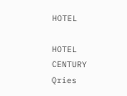HOTEL

HOTEL
CENTURY
Qries